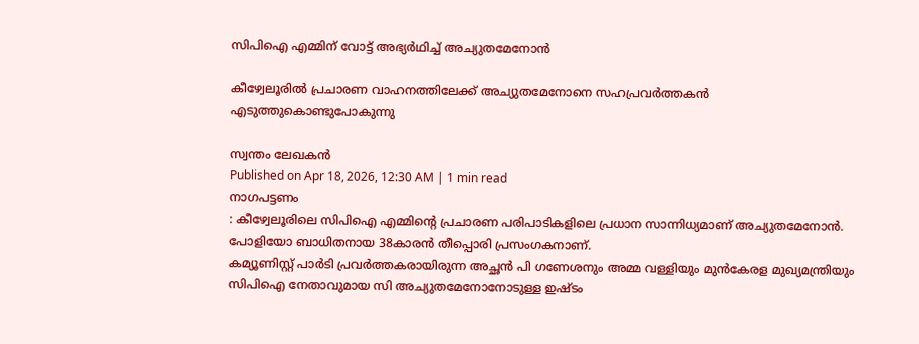സിപിഐ എമ്മിന് വോട്ട് അഭ്യർഥിച്ച് അച്യുതമേനോൻ

കീഴ്വേലൂരിൽ പ്രചാരണ വാഹനത്തിലേക്ക് അച്യുതമേനോനെ സഹപ്രവർത്തകൻ എടുത്തുകൊണ്ടുപോകുന്നു

സ്വന്തം ലേഖകൻ
Published on Apr 18, 2026, 12:30 AM | 1 min read
നാഗപട്ടണം
: കീഴ്വേലൂരിലെ സിപിഐ എമ്മിന്റെ പ്രചാരണ പരിപാടികളിലെ പ്രധാന സാന്നിധ്യമാണ് അച്യുതമേനോൻ. പോളിയോ ബാധിതനായ 38കാരൻ തീപ്പൊരി പ്രസംഗകനാണ്.
കമ്യൂണിസ്റ്റ് പാർടി പ്രവർത്തകരായിരുന്ന അച്ഛൻ പി ഗണേശനും അമ്മ വള്ളിയും മുൻകേരള മുഖ്യമന്ത്രിയും സിപിഐ നേതാവുമായ സി അച്യുതമേനോനോടുള്ള ഇഷ്ടം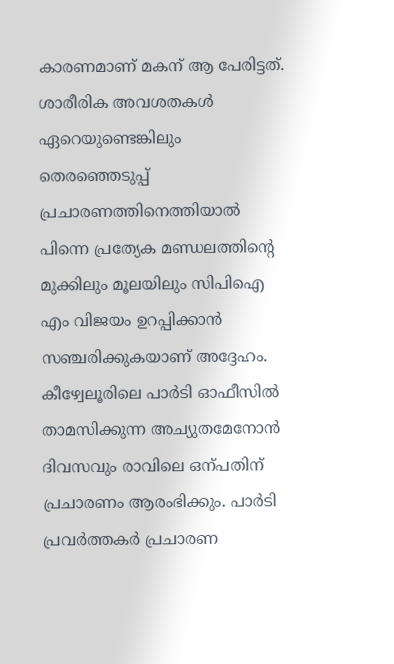കാരണമാണ് മകന് ആ പേരിട്ടത്. ശാരീരിക അവശതകൾ ഏറെയുണ്ടെങ്കിലും തെരഞ്ഞെടുപ്പ് പ്രചാരണത്തിനെത്തിയാൽ പിന്നെ പ്രത്യേക മണ്ഡലത്തിന്റെ മുക്കിലും മൂലയിലും സിപിഐ എം വിജയം ഉറപ്പിക്കാൻ സഞ്ചരിക്കുകയാണ് അദ്ദേഹം.
കീഴ്വേലൂരിലെ പാർടി ഓഫീസിൽ താമസിക്കുന്ന അച്യുതമേനോൻ ദിവസവും രാവിലെ ഒന്പതിന് പ്രചാരണം ആരംഭിക്കും. പാർടി പ്രവർത്തകർ പ്രചാരണ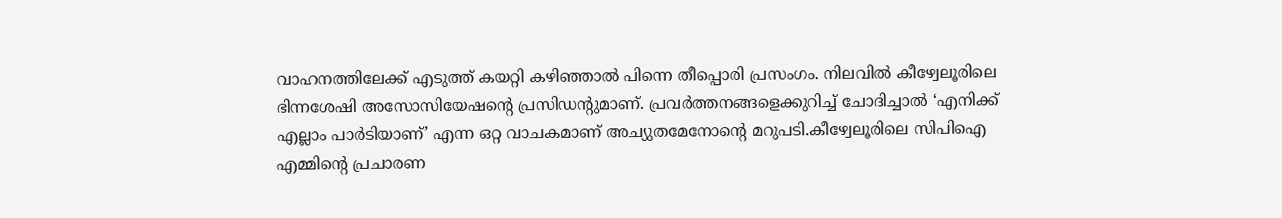വാഹനത്തിലേക്ക് എടുത്ത് കയറ്റി കഴിഞ്ഞാൽ പിന്നെ തീപ്പൊരി പ്രസംഗം. നിലവിൽ കീഴ്വേലൂരിലെ ഭിന്നശേഷി അസോസിയേഷന്റെ പ്രസിഡന്റുമാണ്. പ്രവർത്തനങ്ങളെക്കുറിച്ച് ചോദിച്ചാൽ ‘എനിക്ക് എല്ലാം പാർടിയാണ്’ എന്ന ഒറ്റ വാചകമാണ് അച്യുതമേനോന്റെ മറുപടി.കീഴ്വേലൂരിലെ സിപിഐ എമ്മിന്റെ പ്രചാരണ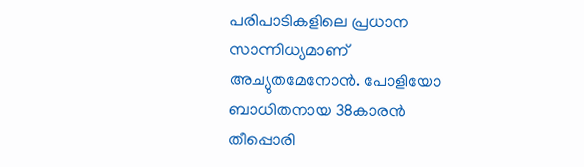പരിപാടികളിലെ പ്രധാന സാന്നിധ്യമാണ് അച്യുതമേനോൻ. പോളിയോ ബാധിതനായ 38കാരൻ തീപ്പൊരി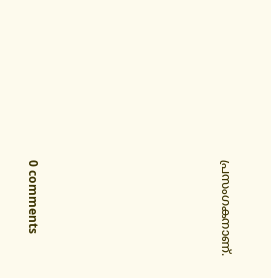പ്രസംഗകനാണ്.










0 comments